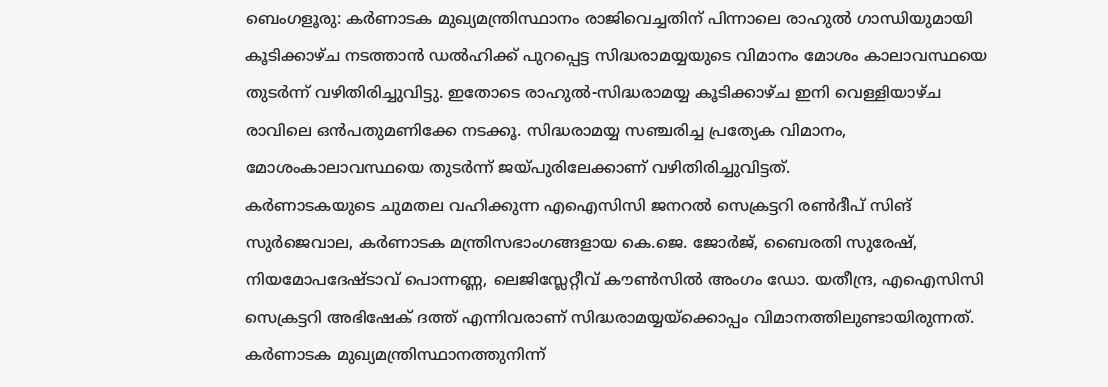ബെംഗളൂരു: കർണാടക മുഖ്യമന്ത്രിസ്ഥാനം രാജിവെച്ചതിന് പിന്നാലെ രാഹുൽ ഗാന്ധിയുമായി കൂടിക്കാഴ്ച നടത്താൻ ഡൽഹിക്ക് പുറപ്പെട്ട സിദ്ധരാമയ്യയുടെ വിമാനം മോശം കാലാവസ്ഥയെ തുടർന്ന് വഴിതിരിച്ചുവിട്ടു. ഇതോടെ രാഹുൽ-സിദ്ധരാമയ്യ കൂടിക്കാഴ്ച ഇനി വെള്ളിയാഴ്ച രാവിലെ ഒൻപതുമണിക്കേ നടക്കൂ. സിദ്ധരാമയ്യ സഞ്ചരിച്ച പ്രത്യേക വിമാനം, മോശംകാലാവസ്ഥയെ തുടർന്ന് ജയ്പുരിലേക്കാണ് വഴിതിരിച്ചുവിട്ടത്.
കർണാടകയുടെ ചുമതല വഹിക്കുന്ന എഐസിസി ജനറൽ സെക്രട്ടറി രൺദീപ് സിങ് സുർജെവാല, കർണാടക മന്ത്രിസഭാംഗങ്ങളായ കെ.ജെ. ജോർജ്, ബൈരതി സുരേഷ്, നിയമോപദേഷ്ടാവ് പൊന്നണ്ണ, ലെജിസ്ലേറ്റീവ് കൗൺസിൽ അംഗം ഡോ. യതീന്ദ്ര, എഐസിസി സെക്രട്ടറി അഭിഷേക് ദത്ത് എന്നിവരാണ് സിദ്ധരാമയ്യയ്ക്കൊപ്പം വിമാനത്തിലുണ്ടായിരുന്നത്.
കർണാടക മുഖ്യമന്ത്രിസ്ഥാനത്തുനിന്ന്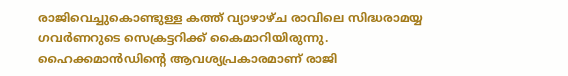രാജിവെച്ചുകൊണ്ടുള്ള കത്ത് വ്യാഴാഴ്ച രാവിലെ സിദ്ധരാമയ്യ ഗവർണറുടെ സെക്രട്ടറിക്ക് കൈമാറിയിരുന്നു. ഹൈക്കമാൻഡിന്റെ ആവശ്യപ്രകാരമാണ് രാജി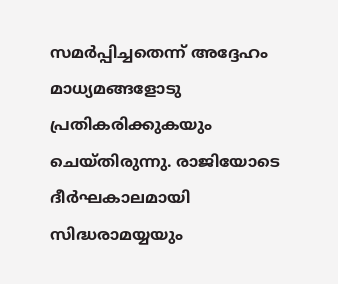സമർപ്പിച്ചതെന്ന് അദ്ദേഹം മാധ്യമങ്ങളോടു പ്രതികരിക്കുകയും ചെയ്തിരുന്നു. രാജിയോടെ ദീർഘകാലമായി സിദ്ധരാമയ്യയും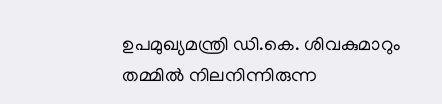ഉപമുഖ്യമന്ത്രി ഡി.കെ. ശിവകുമാറും തമ്മിൽ നിലനിന്നിരുന്ന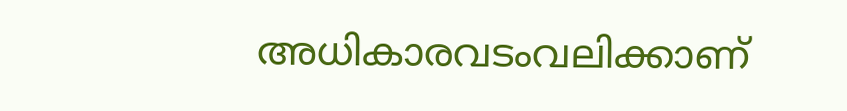അധികാരവടംവലിക്കാണ്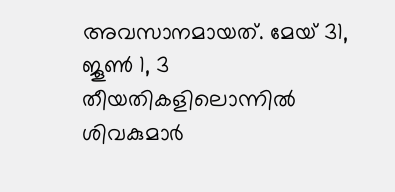അവസാനമായത്. മേയ് 31, ജൂൺ 1, 3 തീയതികളിലൊന്നിൽ ശിവകുമാർ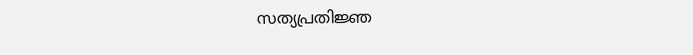സത്യപ്രതിജ്ഞ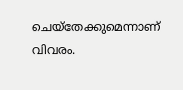ചെയ്തേക്കുമെന്നാണ് വിവരം.